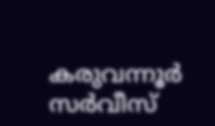കരുവന്നൂർ സർവീസ്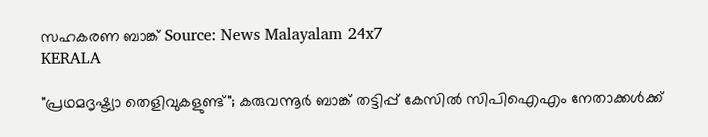സഹകരണ ബാങ്ക് Source: News Malayalam 24x7
KERALA

"പ്രഥമദൃഷ്ട്യാ തെളിവുകളുണ്ട്"; കരുവന്നൂർ ബാങ്ക് തട്ടിപ്പ് കേസിൽ സിപിഐഎം നേതാക്കൾക്ക്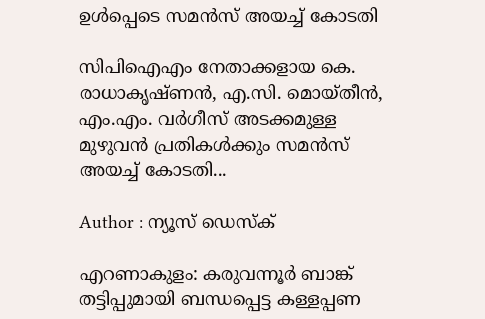ഉൾപ്പെടെ സമൻസ് അയച്ച് കോടതി

സിപിഐഎം നേതാക്കളായ കെ. രാധാകൃഷ്ണൻ, എ.സി. മൊയ്തീൻ, എം.എം. വർഗീസ് അടക്കമുള്ള മുഴുവൻ പ്രതികൾക്കും സമൻസ് അയച്ച് കോടതി...

Author : ന്യൂസ് ഡെസ്ക്

എറണാകുളം: കരുവന്നൂർ ബാങ്ക് തട്ടിപ്പുമായി ബന്ധപ്പെട്ട കള്ളപ്പണ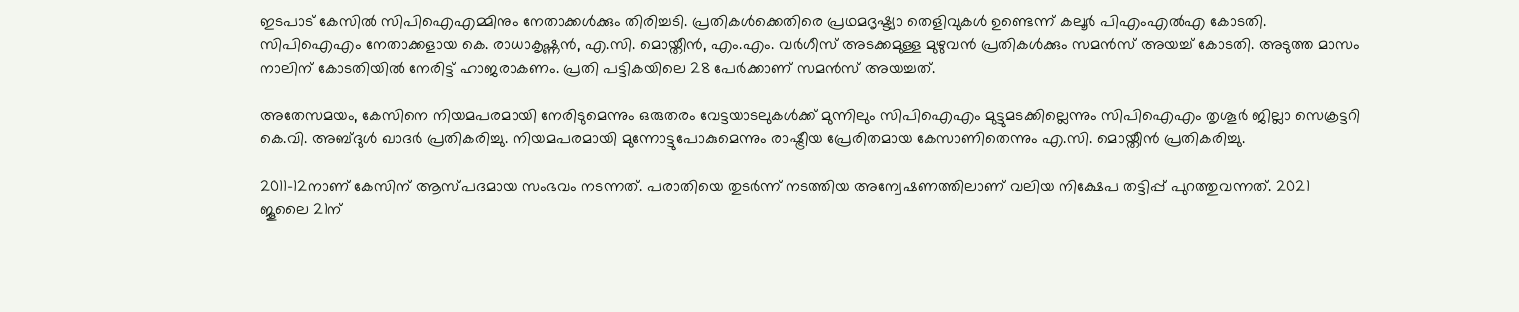ഇടപാട് കേസിൽ സിപിഐഎമ്മിനും നേതാക്കൾക്കും തിരിച്ചടി. പ്രതികൾക്കെതിരെ പ്രഥമദൃഷ്ട്യാ തെളിവുകൾ ഉണ്ടെന്ന് കലൂർ പിഎംഎൽഎ കോടതി. സിപിഐഎം നേതാക്കളായ കെ. രാധാകൃഷ്ണൻ, എ.സി. മൊയ്തീൻ, എം.എം. വർഗീസ് അടക്കമുള്ള മുഴുവൻ പ്രതികൾക്കും സമൻസ് അയച്ച് കോടതി. അടുത്ത മാസം നാലിന് കോടതിയിൽ നേരിട്ട് ഹാജരാകണം. പ്രതി പട്ടികയിലെ 28 പേർക്കാണ് സമൻസ് അയച്ചത്.

അതേസമയം, കേസിനെ നിയമപരമായി നേരിടുമെന്നും ഒരുതരം വേട്ടയാടലുകൾക്ക് മുന്നിലും സിപിഐഎം മുട്ടുമടക്കില്ലെന്നും സിപിഐഎം തൃശൂർ ജില്ലാ സെക്രട്ടറി കെ.വി. അബ്ദുൾ ഖാദർ പ്രതികരിച്ചു. നിയമപരമായി മുന്നോട്ടുപോകുമെന്നും രാഷ്ട്രീയ പ്രേരിതമായ കേസാണിതെന്നും എ.സി. മൊയ്തീൻ പ്രതികരിച്ചു.

2011-12നാണ് കേസിന് ആസ്പദമായ സംഭവം നടന്നത്. പരാതിയെ തുടർന്ന് നടത്തിയ അന്വേഷണത്തിലാണ് വലിയ നിക്ഷേപ തട്ടിപ്പ് പുറത്തുവന്നത്. 2021 ജൂലൈ 21ന്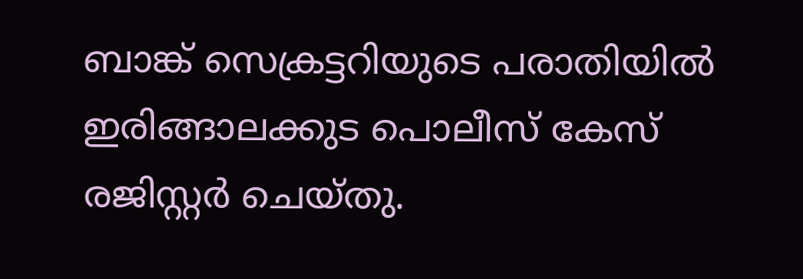ബാങ്ക് സെക്രട്ടറിയുടെ പരാതിയിൽ ഇരിങ്ങാലക്കുട പൊലീസ് കേസ് രജിസ്റ്റർ ചെയ്തു.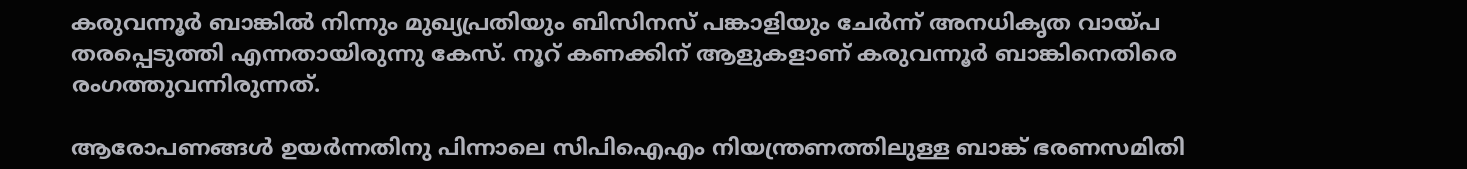കരുവന്നൂർ ബാങ്കിൽ നിന്നും മുഖ്യപ്രതിയും ബിസിനസ് പങ്കാളിയും ചേർന്ന് അനധികൃത വായ്പ തരപ്പെടുത്തി എന്നതായിരുന്നു കേസ്. നൂറ് കണക്കിന് ആളുകളാണ് കരുവന്നൂർ ബാങ്കിനെതിരെ രംഗത്തുവന്നിരുന്നത്.

ആരോപണങ്ങൾ‍ ഉയർന്നതിനു പിന്നാലെ സിപിഐഎം നിയന്ത്രണത്തിലുള്ള ബാങ്ക് ഭരണസമിതി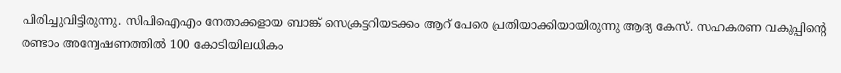പിരിച്ചുവിട്ടിരുന്നു. സിപിഐഎം നേതാക്കളായ ബാങ്ക് സെക്രട്ടറിയടക്കം ആറ് പേരെ പ്രതിയാക്കിയായിരുന്നു ആദ്യ കേസ്. സഹകരണ വകുപ്പിന്റെ രണ്ടാം അന്വേഷണത്തിൽ 100 കോടിയിലധികം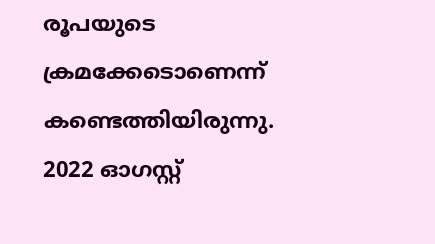രൂപയുടെ ക്രമക്കേടൊണെന്ന് കണ്ടെത്തിയിരുന്നു. 2022 ഓഗസ്റ്റ്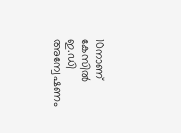10നാണ് കേസിൽ ഇ.ഡി അന്വേഷണം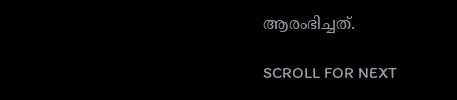ആരംഭിച്ചത്.

SCROLL FOR NEXT